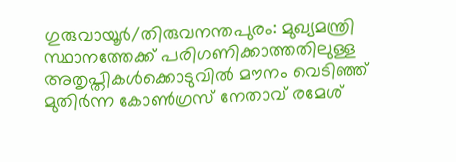ഗുരുവായൂർ/തിരുവനന്തപുരം: മുഖ്യമന്ത്രി സ്ഥാനത്തേക്ക് പരിഗണിക്കാത്തതിലുള്ള അതൃപ്തികൾക്കൊടുവിൽ മൗനം വെടിഞ്ഞ് മുതിർന്ന കോൺഗ്രസ് നേതാവ് രമേശ്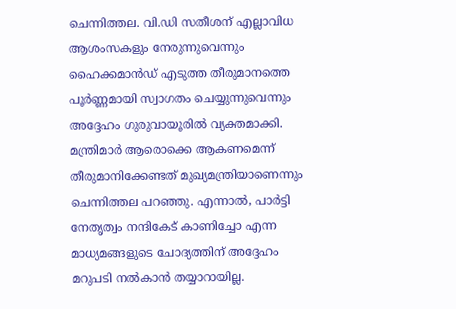ചെന്നിത്തല. വി.ഡി സതീശന് എല്ലാവിധ ആശംസകളും നേരുന്നുവെന്നും ഹൈക്കമാൻഡ് എടുത്ത തീരുമാനത്തെ പൂർണ്ണമായി സ്വാഗതം ചെയ്യുന്നുവെന്നും അദ്ദേഹം ഗുരുവായൂരിൽ വ്യക്തമാക്കി. മന്ത്രിമാർ ആരൊക്കെ ആകണമെന്ന് തീരുമാനിക്കേണ്ടത് മുഖ്യമന്ത്രിയാണെന്നും ചെന്നിത്തല പറഞ്ഞു. എന്നാൽ, പാർട്ടി നേതൃത്വം നന്ദികേട് കാണിച്ചോ എന്ന മാധ്യമങ്ങളുടെ ചോദ്യത്തിന് അദ്ദേഹം മറുപടി നൽകാൻ തയ്യാറായില്ല.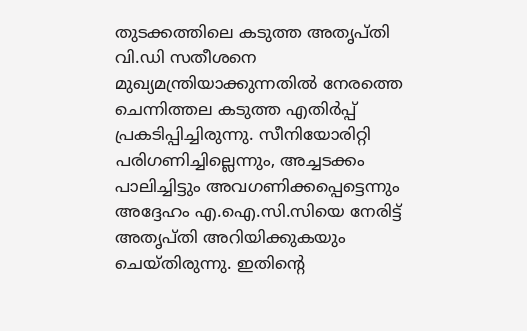തുടക്കത്തിലെ കടുത്ത അതൃപ്തി
വി.ഡി സതീശനെ മുഖ്യമന്ത്രിയാക്കുന്നതിൽ നേരത്തെ ചെന്നിത്തല കടുത്ത എതിർപ്പ് പ്രകടിപ്പിച്ചിരുന്നു. സീനിയോരിറ്റി പരിഗണിച്ചില്ലെന്നും, അച്ചടക്കം പാലിച്ചിട്ടും അവഗണിക്കപ്പെട്ടെന്നും അദ്ദേഹം എ.ഐ.സി.സിയെ നേരിട്ട് അതൃപ്തി അറിയിക്കുകയും ചെയ്തിരുന്നു. ഇതിന്റെ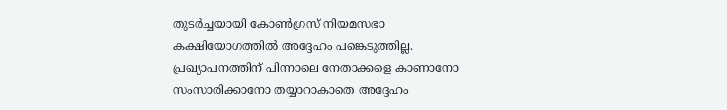തുടർച്ചയായി കോൺഗ്രസ് നിയമസഭാ കക്ഷിയോഗത്തിൽ അദ്ദേഹം പങ്കെടുത്തില്ല. പ്രഖ്യാപനത്തിന് പിന്നാലെ നേതാക്കളെ കാണാനോ സംസാരിക്കാനോ തയ്യാറാകാതെ അദ്ദേഹം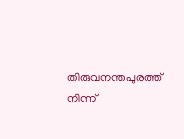തിരുവനന്തപുരത്ത് നിന്ന്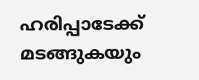ഹരിപ്പാടേക്ക് മടങ്ങുകയും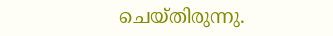ചെയ്തിരുന്നു.